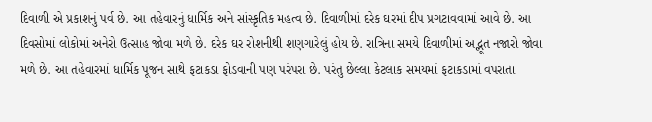દિવાળી એ પ્રકાશનું પર્વ છે. આ તહેવારનું ધાર્મિક અને સાંસ્કૃતિક મહત્વ છે. દિવાળીમાં દરેક ઘરમાં દીપ પ્રગટાવવામાં આવે છે. આ દિવસોમાં લોકોમાં અનેરો ઉત્સાહ જોવા મળે છે. દરેક ઘર રોશનીથી શણગારેલું હોય છે. રાત્રિના સમયે દિવાળીમાં અદ્ભૂત નજારો જોવા મળે છે. આ તહેવારમાં ધાર્મિક પૂજન સાથે ફટાકડા ફોડવાની પણ પરંપરા છે. પરંતુ છેલ્લા કેટલાક સમયમાં ફટાકડામાં વપરાતા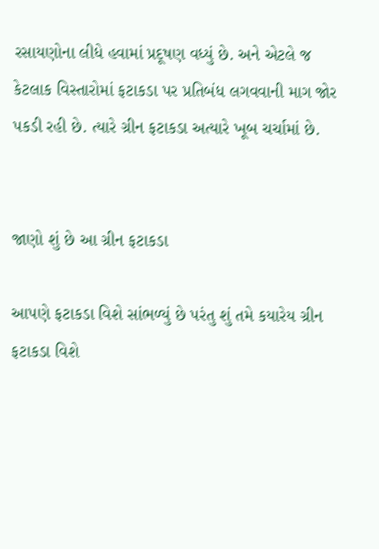રસાયણોના લીધે હવામાં પ્રદૂષણ વધ્યું છે. અને એટલે જ કેટલાક વિસ્તારોમાં ફટાકડા પર પ્રતિબંધ લગવવાની માગ જોર પકડી રહી છે. ત્યારે ગ્રીન ફટાકડા અત્યારે ખૂબ ચર્ચામાં છે.


જાણો શું છે આ ગ્રીન ફટાકડા

આપણે ફટાકડા વિશે સાંભળ્યું છે પરંતુ શું તમે કયારેય ગ્રીન ફટાકડા વિશે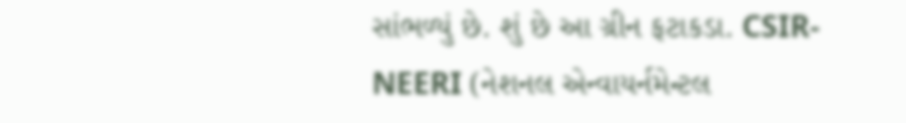સાંભળ્યું છે. શું છે આ ગ્રીન ફટાકડા. CSIR-NEERI (નેશનલ એન્વાયર્નમેન્ટલ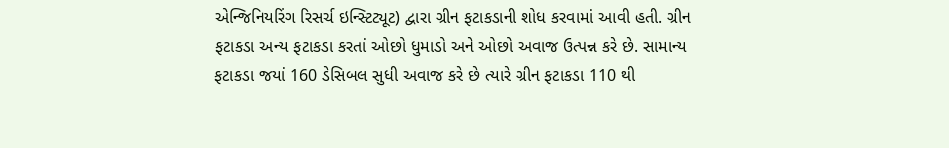એન્જિનિયરિંગ રિસર્ચ ઇન્સ્ટિટ્યૂટ) દ્વારા ગ્રીન ફટાકડાની શોધ કરવામાં આવી હતી. ગ્રીન ફટાકડા અન્ય ફટાકડા કરતાં ઓછો ધુમાડો અને ઓછો અવાજ ઉત્પન્ન કરે છે. સામાન્ય ફટાકડા જયાં 160 ડેસિબલ સુધી અવાજ કરે છે ત્યારે ગ્રીન ફટાકડા 110 થી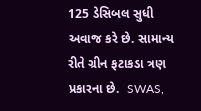125 ડેસિબલ સુધી અવાજ કરે છે. સામાન્ય રીતે ગ્રીન ફટાકડા ત્રણ પ્રકારના છે.  SWAS,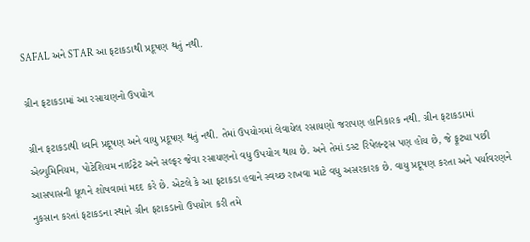SAFAL અને STAR આ ફટાકડાથી પ્રદૂષણ થતું નથી.

ગ્રીન ફટાકડામાં આ રસાયણનો ઉપયોગ

ગ્રીન ફટાકડાથી ધ્વનિ પ્રદૂષણ અને વાયુ પ્રદૂષણ થતું નથી. તેમાં ઉપયોગમાં લેવાયેલ રસાયણો જરાપણ હાનિકારક નથી. ગ્રીન ફટાકડામાં એલ્યુમિનિયમ, પોટેશિયમ નાઈટ્રેટ અને સલ્ફર જેવા રસાયણનો વધુ ઉપયોગ થાય છે. અને તેમાં ડસ્ટ રિપેલન્ટ્સ પણ હોય છે, જે ફૂટ્યા પછી આસપાસની ધૂળને શોષવામાં મદદ કરે છે. એટલે કે આ ફટાકડા હવાને સ્વચ્છ રાખવા માટે વધુ અસરકારક છે. વાયુ પ્રદૂષણ કરતા અને પર્યાવરણને નુકસાન કરતાં ફટાકડના સ્થાને ગ્રીન ફટાકડાનો ઉપયોગ કરી તમે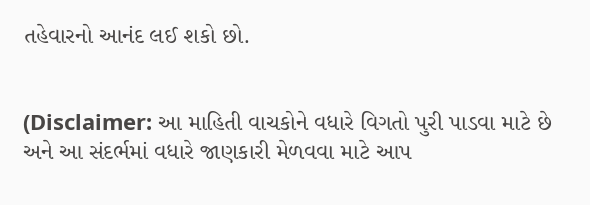તહેવારનો આનંદ લઈ શકો છો.


(Disclaimer: આ માહિતી વાચકોને વધારે વિગતો પુરી પાડવા માટે છે અને આ સંદર્ભમાં વધારે જાણકારી મેળવવા માટે આપ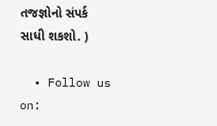તજજ્ઞોનો સંપર્ક સાધી શકશો. )

  • Follow us on: